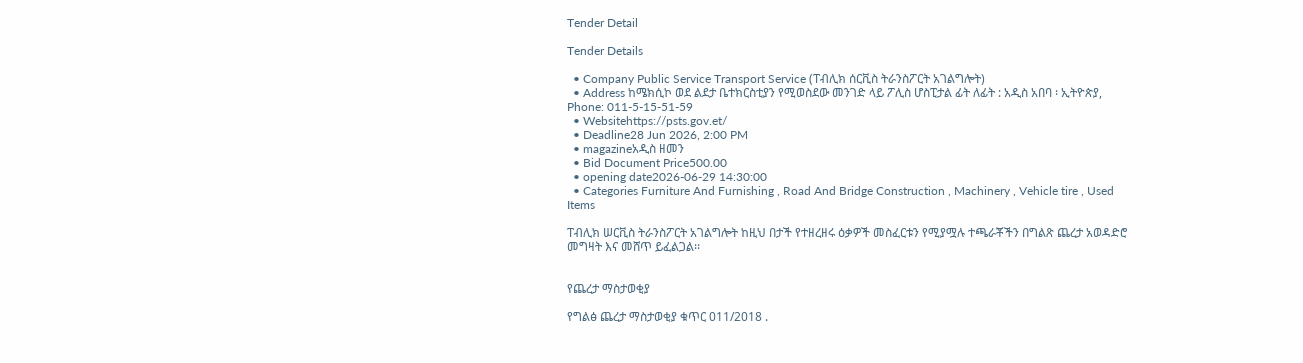Tender Detail

Tender Details

  • Company Public Service Transport Service (ፐብሊክ ሰርቪስ ትራንስፖርት አገልግሎት)
  • Address ከሜክሲኮ ወደ ልደታ ቤተክርስቲያን የሚወስደው መንገድ ላይ ፖሊስ ሆስፒታል ፊት ለፊት : አዲስ አበባ ፡ ኢትዮጵያ, Phone: 011-5-15-51-59
  • Websitehttps://psts.gov.et/
  • Deadline28 Jun 2026, 2:00 PM
  • magazineአዲስ ዘመን
  • Bid Document Price500.00
  • opening date2026-06-29 14:30:00
  • Categories Furniture And Furnishing , Road And Bridge Construction , Machinery , Vehicle tire , Used Items

ፐብሊክ ሠርቪስ ትራንስፖርት አገልግሎት ከዚህ በታች የተዘረዘሩ ዕቃዎች መስፈርቱን የሚያሟሉ ተጫራቾችን በግልጽ ጨረታ አወዳድሮ መግዛት እና መሸጥ ይፈልጋል፡፡


የጨረታ ማስታወቂያ

የግልፅ ጨረታ ማስታወቂያ ቁጥር 011/2018 .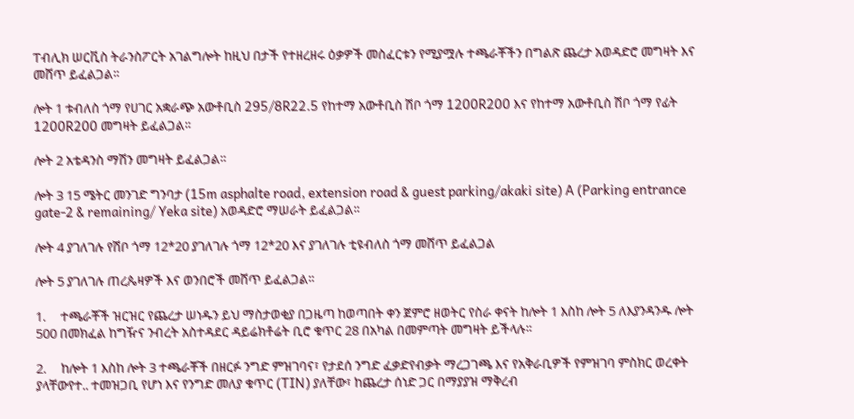ፐብሊክ ሠርቪስ ትራንስፖርት አገልግሎት ከዚህ በታች የተዘረዘሩ ዕቃዎች መስፈርቱን የሚያሟሉ ተጫራቾችን በግልጽ ጨረታ አወዳድሮ መግዛት እና መሸጥ ይፈልጋል፡፡

ሎት 1 ቱብለስ ጎማ የሀገር አቋራጭ አውቶቢስ 295/8R22.5 የከተማ አውቶቢስ ሽቦ ጎማ 1200R200 እና የከተማ አውቶቢስ ሽቦ ጎማ የፊት 1200R200 መግዛት ይፈልጋል፡፡

ሎት 2 አቴዳንስ ማሽን መግዛት ይፈልጋል፡፡

ሎት 3 15 ሜትር መንገድ ግንባታ (15m asphalte road, extension road & guest parking/akaki site) A (Parking entrance gate-2 & remaining/ Yeka site) አወዳድሮ ማሠራት ይፈልጋል፡፡

ሎት 4 ያገለገሉ የሽቦ ጎማ 12*20 ያገለገሉ ጎማ 12*20 እና ያገለገሉ ቲዩብለስ ጎማ መሸጥ ይፈልጋል

ሎት 5 ያገለገሉ ጠረጴዛዎች እና ወንበሮች መሸጥ ይፈልጋል፡፡

1.     ተጫራቾች ዝርዝር የጨረታ ሠነዱን ይህ ማስታወቂያ በጋዜጣ ከወጣበት ቀን ጀምሮ ዘወትር የስራ ቀናት ከሎት 1 እስከ ሎት 5 ለእያንዳንዱ ሎት 500 በመክፈል ከግዥና ንብረት አስተዳደር ዳይሬክቶሬት ቢሮ ቁጥር 28 በአካል በመምጣት መግዛት ይችላሉ፡፡

2.     ከሎት 1 እስከ ሎት 3 ተጫራቾች በዘርፉ ንግድ ምዝገባና፣ የታደሰ ንግድ ፈቃድየብቃት ማረጋገጫ እና የአቅራቢዎች የምዝገባ ምስክር ወረቀት ያላቸውየተ.. ተመዝጋቢ የሆነ እና የንግድ መለያ ቁጥር (TIN) ያለቸው፣ ከጨረታ ሰነድ ጋር በማያያዝ ማቅረብ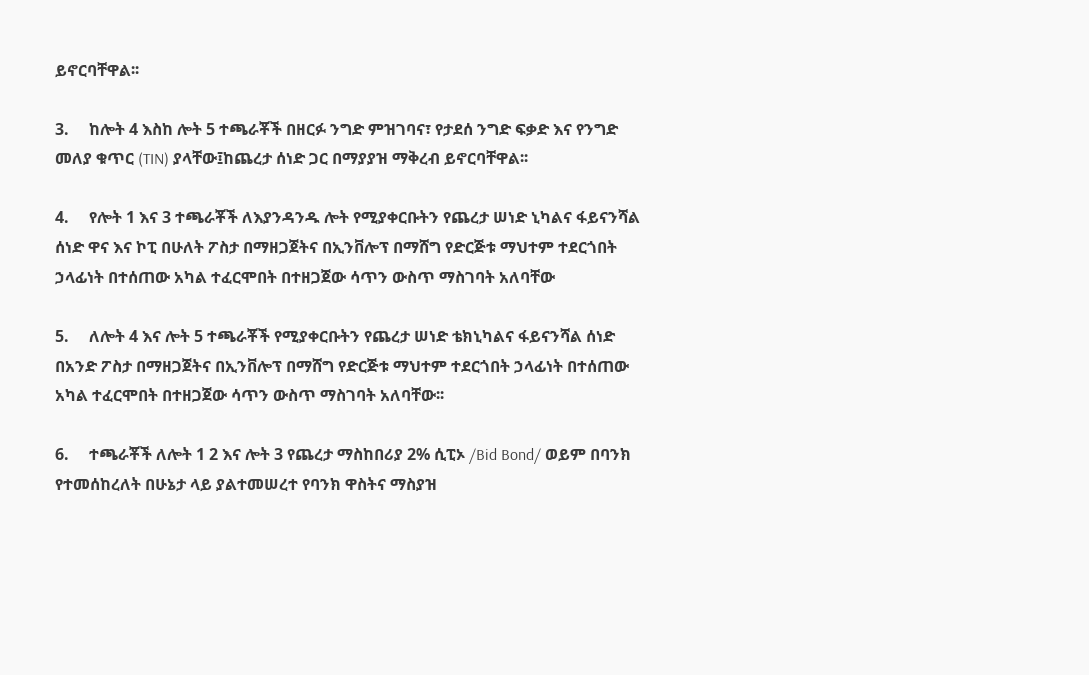ይኖርባቸዋል፡፡

3.     ከሎት 4 እስከ ሎት 5 ተጫራቾች በዘርፉ ንግድ ምዝገባና፣ የታደሰ ንግድ ፍቃድ እና የንግድ መለያ ቁጥር (TIN) ያላቸው፤ከጨረታ ሰነድ ጋር በማያያዝ ማቅረብ ይኖርባቸዋል፡፡

4.     የሎት 1 እና 3 ተጫራቾች ለእያንዳንዱ ሎት የሚያቀርቡትን የጨረታ ሠነድ ኒካልና ፋይናንሻል ሰነድ ዋና እና ኮፒ በሁለት ፖስታ በማዘጋጀትና በኢንቨሎፕ በማሸግ የድርጅቱ ማህተም ተደርጎበት ኃላፊነት በተሰጠው አካል ተፈርሞበት በተዘጋጀው ሳጥን ውስጥ ማስገባት አለባቸው

5.     ለሎት 4 እና ሎት 5 ተጫራቾች የሚያቀርቡትን የጨረታ ሠነድ ቴክኒካልና ፋይናንሻል ሰነድ በአንድ ፖስታ በማዘጋጀትና በኢንቨሎፕ በማሸግ የድርጅቱ ማህተም ተደርጎበት ኃላፊነት በተሰጠው አካል ተፈርሞበት በተዘጋጀው ሳጥን ውስጥ ማስገባት አለባቸው፡፡

6.     ተጫራቾች ለሎት 1 2 እና ሎት 3 የጨረታ ማስከበሪያ 2% ሲፒኦ /Bid Bond/ ወይም በባንክ የተመሰከረለት በሁኔታ ላይ ያልተመሠረተ የባንክ ዋስትና ማስያዝ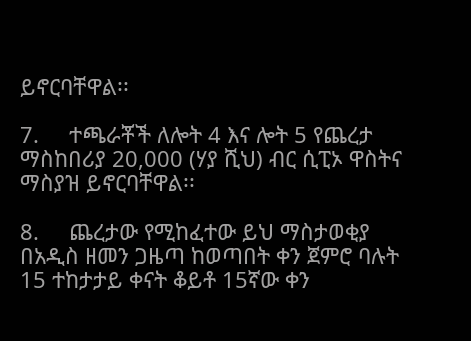ይኖርባቸዋል፡፡

7.     ተጫራቾች ለሎት 4 እና ሎት 5 የጨረታ ማስከበሪያ 20,000 (ሃያ ሺህ) ብር ሲፒኦ ዋስትና ማስያዝ ይኖርባቸዋል፡፡

8.     ጨረታው የሚከፈተው ይህ ማስታወቂያ በአዲስ ዘመን ጋዜጣ ከወጣበት ቀን ጀምሮ ባሉት 15 ተከታታይ ቀናት ቆይቶ 15ኛው ቀን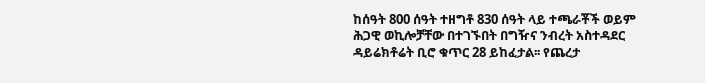ከሰዓት 800 ሰዓት ተዘግቶ 830 ሰዓት ላይ ተጫራቾች ወይም ሕጋዊ ወኪሎቻቸው በተገኙበት በግዥና ንብረት አስተዳደር ዳይሬክቶሬት ቢሮ ቁጥር 28 ይከፈታል፡፡ የጨረታ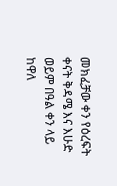መክፈቻው ቀን የዕረፍት ቀናት ቅዳሜ እና እሁድ ወይም በዓል ቀን ላይ ከዋለ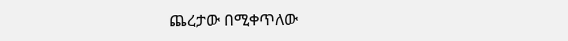ጨረታው በሚቀጥለው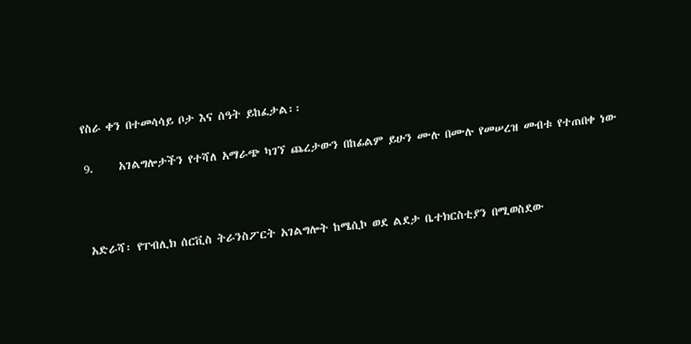የስራ ቀን በተመሳሳይ ቦታ እና ሰዓት ይከፈታል፡፡

9.     አገልግሎታችን የተሻለ አማራጭ ካገኘ ጨረታውን በከፊልም ይሁን ሙሉ በሙሉ የመሠረዝ መብቱ የተጠበቀ ነው



አድራሻ፡ የፐብሊክ ሰርቪስ ትራንስፖርት አገልግሎት ከሜሲኮ ወደ ልደታ ቤተክርስቲያን በሚወስደው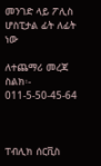መንገድ ላይ ፖሊስ ሆስፒታል ፊት ለፊት ነው

ለተጨማሪ መረጃ ስልክ፡- 011-5-50-45-64



ፐብሊክ ሰርቪስ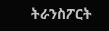ትራንስፖርት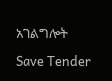አገልግሎት

Save Tender